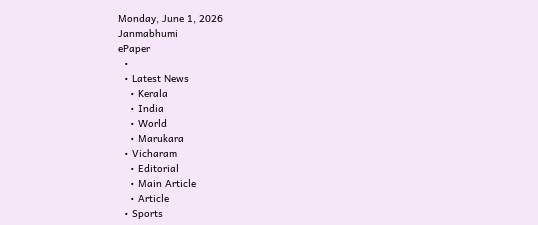Monday, June 1, 2026
Janmabhumi
ePaper
  •
  • Latest News
    • Kerala
    • India
    • World
    • Marukara
  • Vicharam
    • Editorial
    • Main Article
    • Article
  • Sports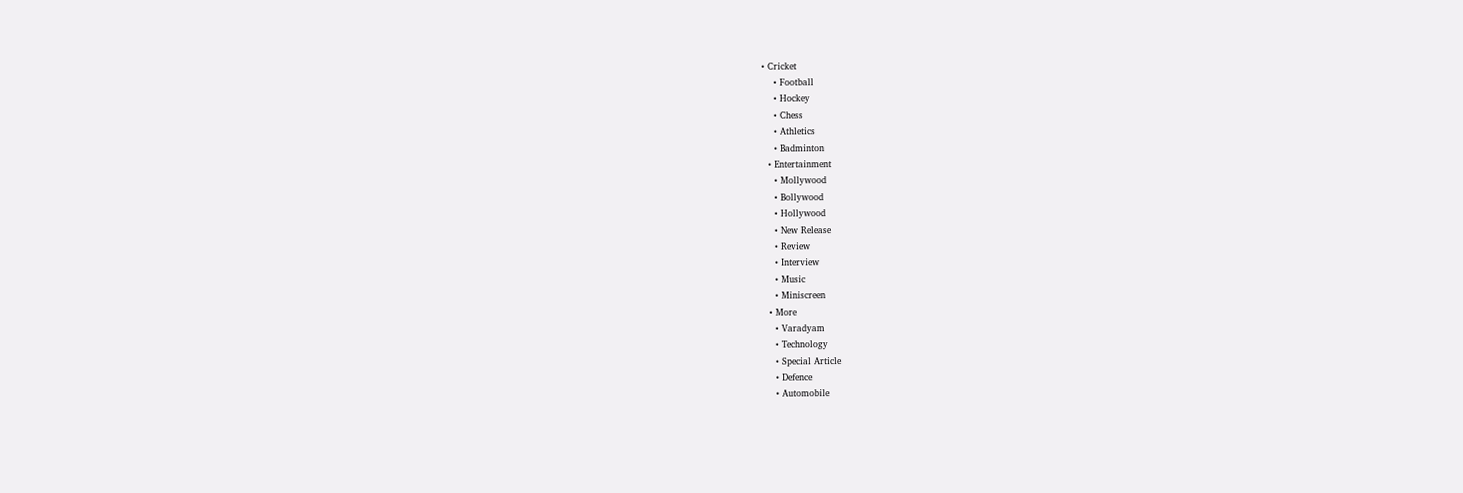• Cricket
    • Football
    • Hockey
    • Chess
    • Athletics
    • Badminton
  • Entertainment
    • Mollywood
    • Bollywood
    • Hollywood
    • New Release
    • Review
    • Interview
    • Music
    • Miniscreen
  • More
    • Varadyam
    • Technology
    • Special Article
    • Defence
    • Automobile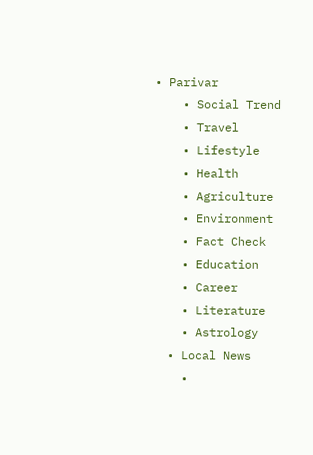• Parivar
    • Social Trend
    • Travel
    • Lifestyle
    • Health
    • Agriculture
    • Environment
    • Fact Check
    • Education
    • Career
    • Literature
    • Astrology
  • Local News
    •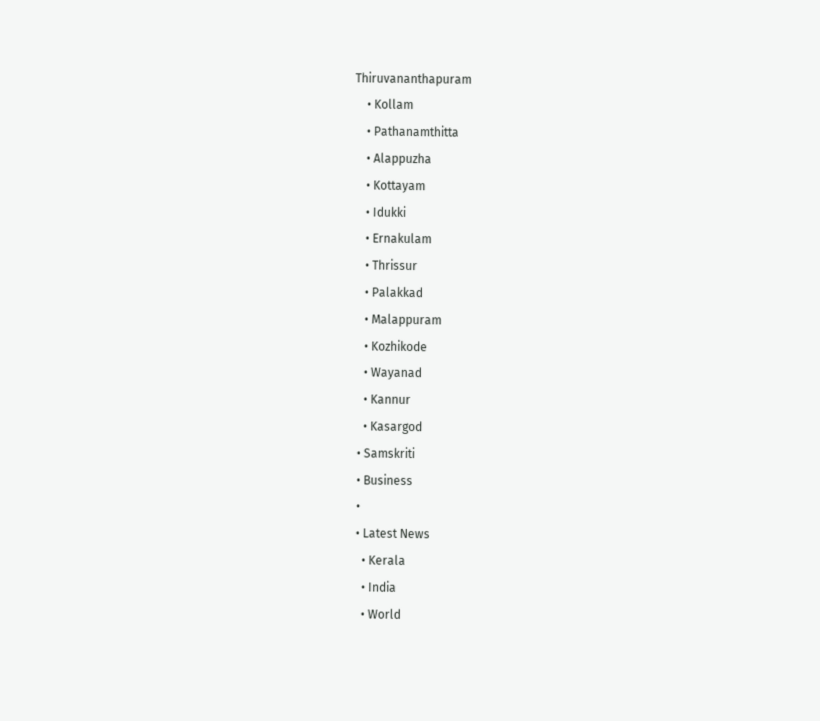Thiruvananthapuram
    • Kollam
    • Pathanamthitta
    • Alappuzha
    • Kottayam
    • Idukki
    • Ernakulam
    • Thrissur
    • Palakkad
    • Malappuram
    • Kozhikode
    • Wayanad
    • Kannur
    • Kasargod
  • Samskriti
  • Business
  •
  • Latest News
    • Kerala
    • India
    • World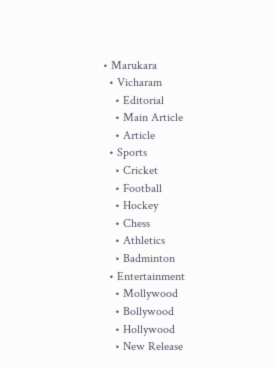• Marukara
  • Vicharam
    • Editorial
    • Main Article
    • Article
  • Sports
    • Cricket
    • Football
    • Hockey
    • Chess
    • Athletics
    • Badminton
  • Entertainment
    • Mollywood
    • Bollywood
    • Hollywood
    • New Release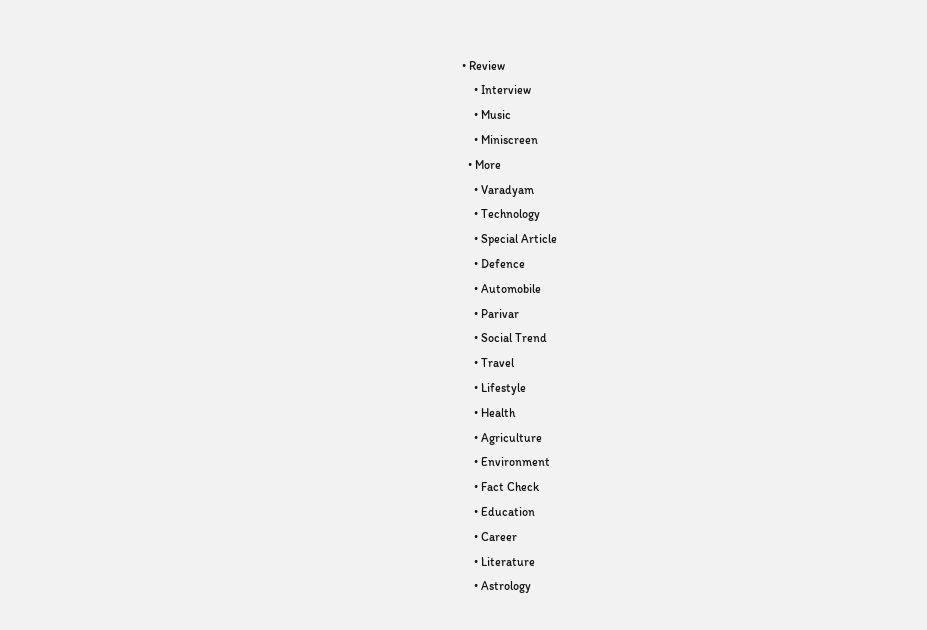• Review
    • Interview
    • Music
    • Miniscreen
  • More
    • Varadyam
    • Technology
    • Special Article
    • Defence
    • Automobile
    • Parivar
    • Social Trend
    • Travel
    • Lifestyle
    • Health
    • Agriculture
    • Environment
    • Fact Check
    • Education
    • Career
    • Literature
    • Astrology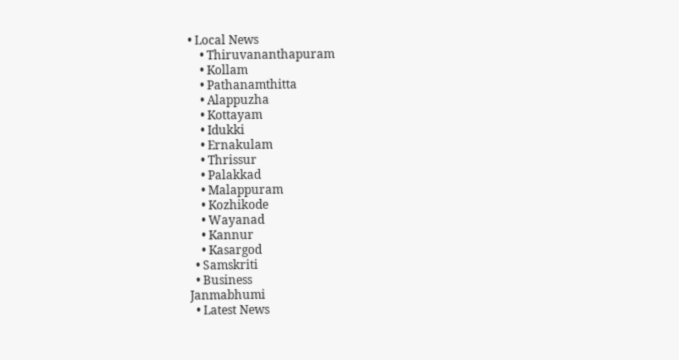• Local News
    • Thiruvananthapuram
    • Kollam
    • Pathanamthitta
    • Alappuzha
    • Kottayam
    • Idukki
    • Ernakulam
    • Thrissur
    • Palakkad
    • Malappuram
    • Kozhikode
    • Wayanad
    • Kannur
    • Kasargod
  • Samskriti
  • Business
Janmabhumi
  • Latest News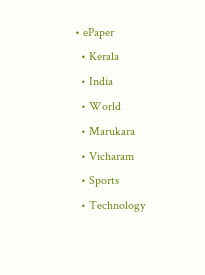• ePaper
  • Kerala
  • India
  • World
  • Marukara
  • Vicharam
  • Sports
  • Technology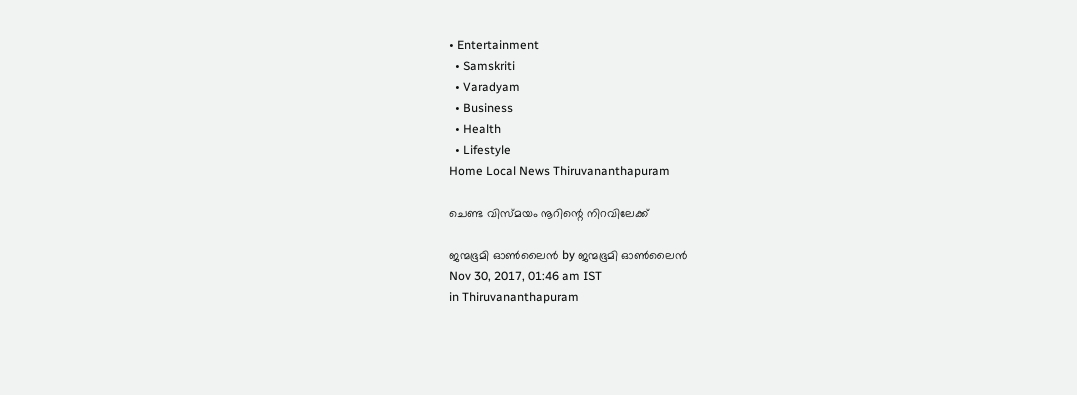• Entertainment
  • Samskriti
  • Varadyam
  • Business
  • Health
  • Lifestyle
Home Local News Thiruvananthapuram

ചെണ്ട വിസ്മയം നൂറിന്റെ നിറവിലേക്ക്

ജന്മഭൂമി ഓണ്‍ലൈന്‍ by ജന്മഭൂമി ഓണ്‍ലൈന്‍
Nov 30, 2017, 01:46 am IST
in Thiruvananthapuram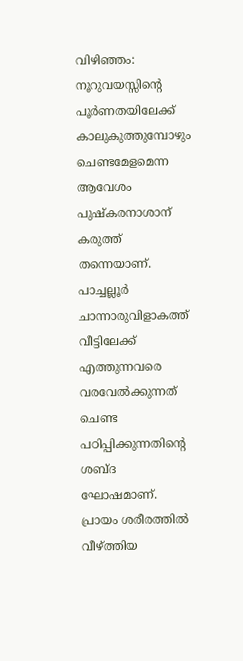വിഴിഞ്ഞം: നൂറുവയസ്സിന്റെ പൂര്‍ണതയിലേക്ക് കാലുകുത്തുമ്പോഴും ചെണ്ടമേളമെന്ന ആവേശം പുഷ്‌കരനാശാന് കരുത്ത് തന്നെയാണ്. പാച്ചല്ലൂര്‍ ചാന്നാരുവിളാകത്ത് വീട്ടിലേക്ക് എത്തുന്നവരെ വരവേല്‍ക്കുന്നത് ചെണ്ട പഠിപ്പിക്കുന്നതിന്റെ ശബ്ദ ഘോഷമാണ്. പ്രായം ശരീരത്തില്‍ വീഴ്‌ത്തിയ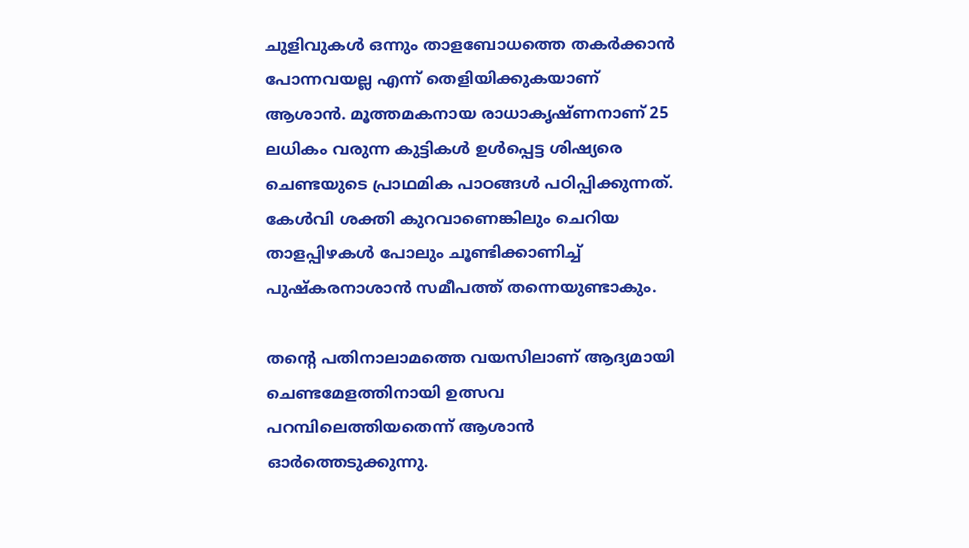ചുളിവുകള്‍ ഒന്നും താളബോധത്തെ തകര്‍ക്കാന്‍ പോന്നവയല്ല എന്ന് തെളിയിക്കുകയാണ് ആശാന്‍. മൂത്തമകനായ രാധാകൃഷ്ണനാണ് 25 ലധികം വരുന്ന കുട്ടികള്‍ ഉള്‍പ്പെട്ട ശിഷ്യരെ ചെണ്ടയുടെ പ്രാഥമിക പാഠങ്ങള്‍ പഠിപ്പിക്കുന്നത്. കേള്‍വി ശക്തി കുറവാണെങ്കിലും ചെറിയ താളപ്പിഴകള്‍ പോലും ചൂണ്ടിക്കാണിച്ച് പുഷ്‌കരനാശാന്‍ സമീപത്ത് തന്നെയുണ്ടാകും.

തന്റെ പതിനാലാമത്തെ വയസിലാണ് ആദ്യമായി ചെണ്ടമേളത്തിനായി ഉത്സവ പറമ്പിലെത്തിയതെന്ന് ആശാന്‍ ഓര്‍ത്തെടുക്കുന്നു.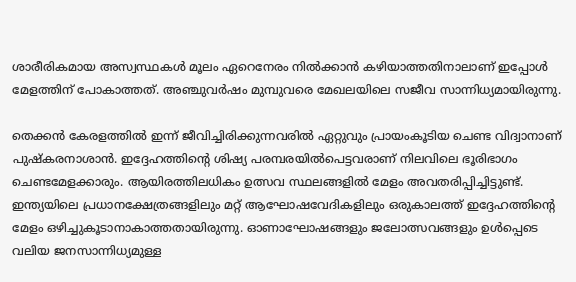ശാരീരികമായ അസ്വസ്ഥകള്‍ മൂലം ഏറെനേരം നില്‍ക്കാന്‍ കഴിയാത്തതിനാലാണ് ഇപ്പോള്‍ മേളത്തിന് പോകാത്തത്. അഞ്ചുവര്‍ഷം മുമ്പുവരെ മേഖലയിലെ സജീവ സാന്നിധ്യമായിരുന്നു.

തെക്കന്‍ കേരളത്തില്‍ ഇന്ന് ജീവിച്ചിരിക്കുന്നവരില്‍ ഏറ്റുവും പ്രായംകൂടിയ ചെണ്ട വിദ്വാനാണ് പുഷ്‌കരനാശാന്‍. ഇദ്ദേഹത്തിന്റെ ശിഷ്യ പരമ്പരയില്‍പെട്ടവരാണ് നിലവിലെ ഭൂരിഭാഗം ചെണ്ടമേളക്കാരും. ആയിരത്തിലധികം ഉത്സവ സ്ഥലങ്ങളില്‍ മേളം അവതരിപ്പിച്ചിട്ടുണ്ട്. ഇന്ത്യയിലെ പ്രധാനക്ഷേത്രങ്ങളിലും മറ്റ് ആഘോഷവേദികളിലും ഒരുകാലത്ത് ഇദ്ദേഹത്തിന്റെ മേളം ഒഴിച്ചുകൂടാനാകാത്തതായിരുന്നു. ഓണാഘോഷങ്ങളും ജലോത്സവങ്ങളും ഉള്‍പ്പെടെ വലിയ ജനസാന്നിധ്യമുള്ള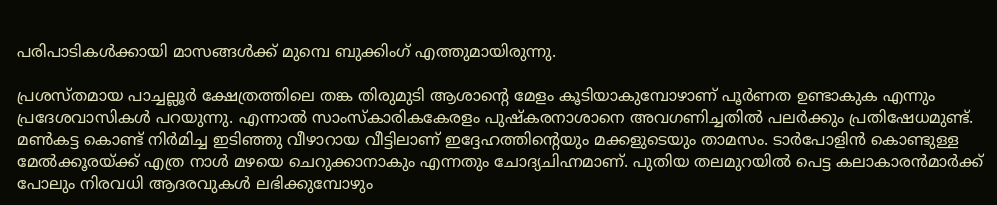പരിപാടികള്‍ക്കായി മാസങ്ങള്‍ക്ക് മുമ്പെ ബുക്കിംഗ് എത്തുമായിരുന്നു.

പ്രശസ്തമായ പാച്ചല്ലൂര്‍ ക്ഷേത്രത്തിലെ തങ്ക തിരുമുടി ആശാന്റെ മേളം കൂടിയാകുമ്പോഴാണ് പൂര്‍ണത ഉണ്ടാകുക എന്നും പ്രദേശവാസികള്‍ പറയുന്നു. എന്നാല്‍ സാംസ്‌കാരികകേരളം പുഷ്‌കരനാശാനെ അവഗണിച്ചതില്‍ പലര്‍ക്കും പ്രതിഷേധമുണ്ട്. മണ്‍കട്ട കൊണ്ട് നിര്‍മിച്ച ഇടിഞ്ഞു വീഴാറായ വീട്ടിലാണ് ഇദ്ദേഹത്തിന്റെയും മക്കളുടെയും താമസം. ടാര്‍പോളിന്‍ കൊണ്ടുള്ള മേല്‍ക്കൂരയ്‌ക്ക് എത്ര നാള്‍ മഴയെ ചെറുക്കാനാകും എന്നതും ചോദ്യചിഹ്നമാണ്. പുതിയ തലമുറയില്‍ പെട്ട കലാകാരന്‍മാര്‍ക്ക് പോലും നിരവധി ആദരവുകള്‍ ലഭിക്കുമ്പോഴും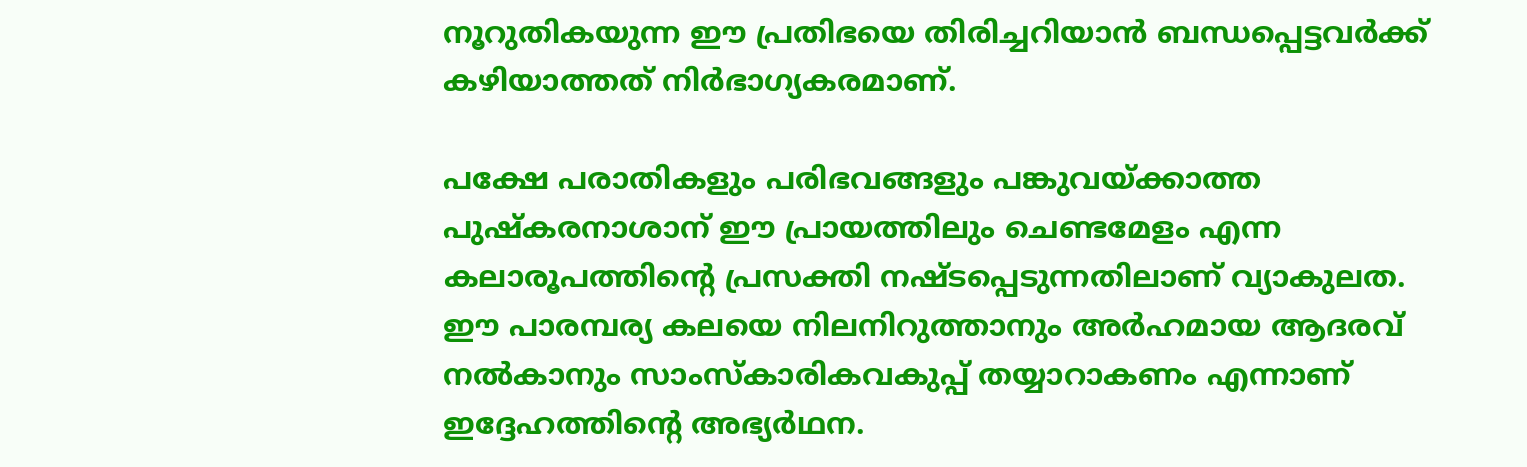നൂറുതികയുന്ന ഈ പ്രതിഭയെ തിരിച്ചറിയാന്‍ ബന്ധപ്പെട്ടവര്‍ക്ക് കഴിയാത്തത് നിര്‍ഭാഗ്യകരമാണ്.

പക്ഷേ പരാതികളും പരിഭവങ്ങളും പങ്കുവയ്‌ക്കാത്ത പുഷ്‌കരനാശാന് ഈ പ്രായത്തിലും ചെണ്ടമേളം എന്ന കലാരൂപത്തിന്റെ പ്രസക്തി നഷ്ടപ്പെടുന്നതിലാണ് വ്യാകുലത. ഈ പാരമ്പര്യ കലയെ നിലനിറുത്താനും അര്‍ഹമായ ആദരവ് നല്‍കാനും സാംസ്‌കാരികവകുപ്പ് തയ്യാറാകണം എന്നാണ് ഇദ്ദേഹത്തിന്റെ അഭ്യര്‍ഥന.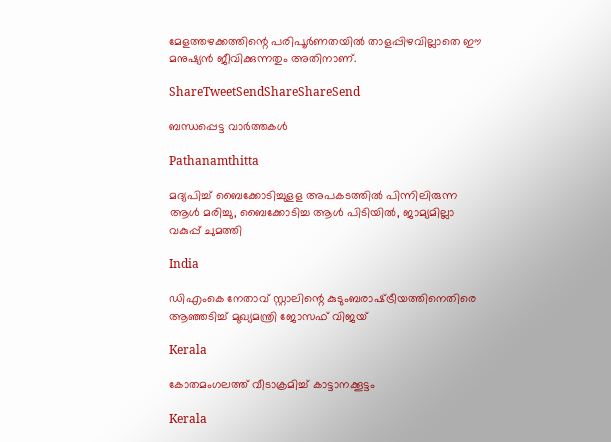മേളത്തഴക്കത്തിന്റെ പരിപൂര്‍ണതയില്‍ താളപ്പിഴവില്ലാതെ ഈ മനുഷ്യന്‍ ജീവിക്കുന്നതും അതിനാണ്.

ShareTweetSendShareShareSend

ബന്ധപ്പെട്ട വാര്‍ത്തകള്‍

Pathanamthitta

മദ്യപിച്ച് ബൈക്കോടിച്ചുളള അപകടത്തില്‍ പിന്നിലിരുന്ന ആള്‍ മരിച്ചു, ബൈക്കോടിച്ച ആള്‍ പിടിയില്‍, ജാമ്യമില്ലാ വകുപ്പ് ചുമത്തി

India

ഡിഎംകെ നേതാവ് സ്റ്റാലിന്റെ കുടുംബരാഷ്‌ട്രീയത്തിനെതിരെ ആഞ്ഞടിച്ച് മുഖ്യമന്ത്രി ജോസഫ് വിജയ്

Kerala

കോതമംഗലത്ത് വീടാക്രമിച്ച് കാട്ടാനക്കൂട്ടം

Kerala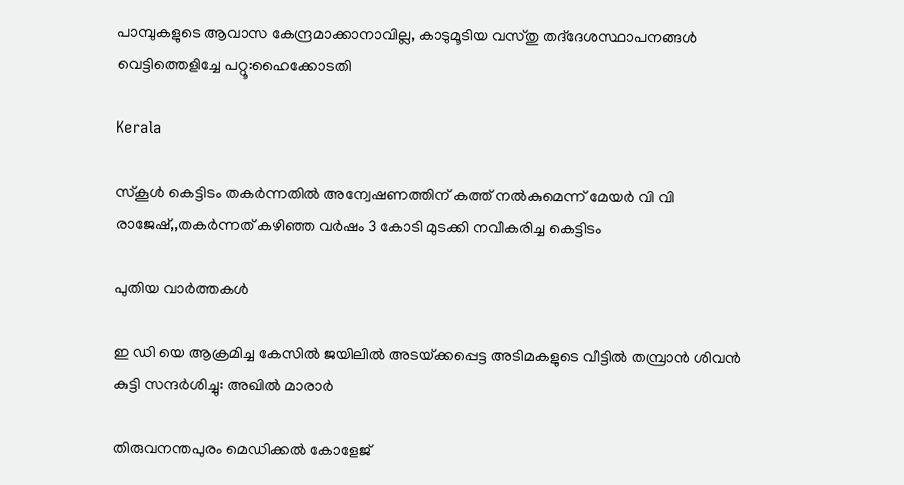പാമ്പുകളുടെ ആവാസ കേന്ദ്രമാക്കാനാവില്ല, കാടുമൂടിയ വസ്തു തദ്‌ദേശസ്ഥാപനങ്ങള്‍ വെട്ടിത്തെളിച്ചേ പറ്റൂ:ഹൈക്കോടതി

Kerala

സ്‌കൂള്‍ കെട്ടിടം തകര്‍ന്നതില്‍ അന്വേഷണത്തിന് കത്ത് നല്‍കുമെന്ന് മേയര്‍ വി വി രാജേഷ്,,തകര്‍ന്നത് കഴിഞ്ഞ വര്‍ഷം 3 കോടി മുടക്കി നവീകരിച്ച കെട്ടിടം

പുതിയ വാര്‍ത്തകള്‍

ഇ ഡി യെ ആക്രമിച്ച കേസിൽ ജയിലിൽ അടയ്‌ക്കപ്പെട്ട അടിമകളുടെ വീട്ടിൽ തമ്പ്രാൻ ശിവൻ കുട്ടി സന്ദർശിച്ചു: അഖില്‍ മാരാര്‍

തിരുവനന്തപുരം മെഡിക്കല്‍ കോളേജ്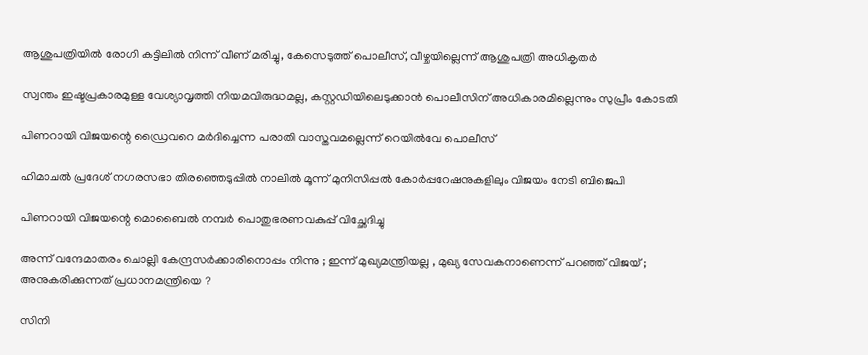ആശുപത്രിയില്‍ രോഗി കട്ടിലില്‍ നിന്ന് വീണ് മരിച്ചു, കേസെടുത്ത് പൊലീസ്, വീഴ്ചയില്ലെന്ന് ആശുപത്രി അധികൃതര്‍

സ്വന്തം ഇഷ്ടപ്രകാരമുള്ള വേശ്യാവൃത്തി നിയമവിരുദ്ധമല്ല, കസ്റ്റഡിയിലെടുക്കാന്‍ പൊലീസിന് അധികാരമില്ലെന്നും സുപ്രീം കോടതി

പിണറായി വിജയന്റെ ഡ്രൈവറെ മര്‍ദിച്ചെന്ന പരാതി വാസ്തവമല്ലെന്ന് റെയില്‍വേ പൊലീസ്

ഹിമാചൽ പ്രദേശ് നഗരസഭാ തിരഞ്ഞെടുപ്പിൽ നാലില്‍ മൂന്ന് മുനിസിപ്പൽ കോർപ്പറേഷനുകളിലും വിജയം നേടി ബിജെപി

പിണറായി വിജയന്റെ മൊബൈല്‍ നമ്പര്‍ പൊതുഭരണവകുപ്പ് വിച്ഛേദിച്ചു

അന്ന് വന്ദേമാതരം ചൊല്ലി കേന്ദ്രസർക്കാരിനൊപ്പം നിന്നു ; ഇന്ന് മുഖ്യമന്ത്രിയല്ല , മുഖ്യ സേവകനാണെന്ന് പറഞ്ഞ് വിജയ് ; അനുകരിക്കുന്നത് പ്രധാനമന്ത്രിയെ ?

സിനി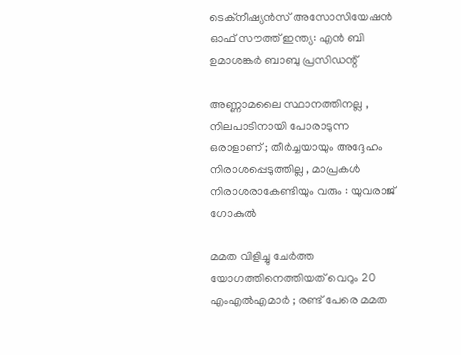ടെക്‌നീഷ്യന്‍സ് അസോസിയേഷന്‍ ഓഫ് സൗത്ത് ഇന്ത്യ: എന്‍ ബി ഉമാശങ്കര്‍ ബാബു പ്രസിഡന്റ്

അണ്ണാമലൈ സ്ഥാനത്തിനല്ല , നിലപാടിനായി പോരാടുന്ന ഒരാളാണ് ; തീര്‍ച്ചയായും അദ്ദേഹം നിരാശപ്പെടുത്തില്ല , മാപ്രകള്‍ നിരാശരാകേണ്ടിയും വരും : യുവരാജ് ഗോകുൽ

മമത വിളിച്ചു ചേർത്ത യോഗത്തിനെത്തിയത് വെറും 20 എംഎൽഎമാർ ; രണ്ട് പേരെ മമത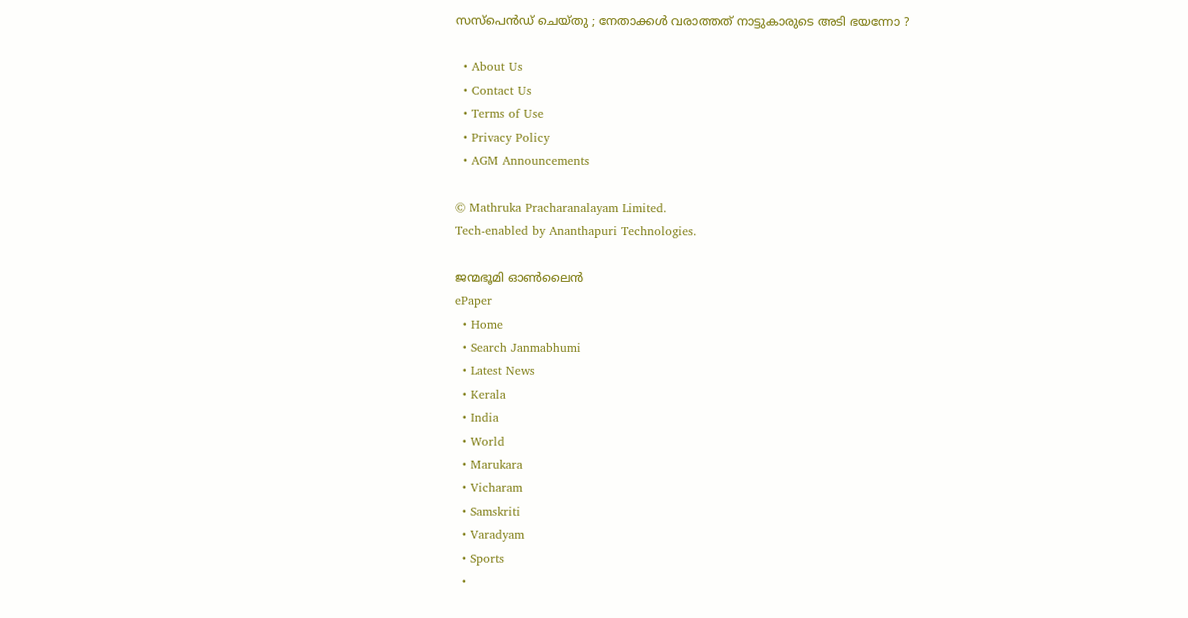സസ്പെൻഡ് ചെയ്തു ; നേതാക്കൾ വരാത്തത് നാട്ടുകാരുടെ അടി ഭയന്നോ ?

  • About Us
  • Contact Us
  • Terms of Use
  • Privacy Policy
  • AGM Announcements

© Mathruka Pracharanalayam Limited.
Tech-enabled by Ananthapuri Technologies.

ജന്മഭൂമി ഓണ്‍ലൈന്‍
ePaper
  • Home
  • Search Janmabhumi
  • Latest News
  • Kerala
  • India
  • World
  • Marukara
  • Vicharam
  • Samskriti
  • Varadyam
  • Sports
  •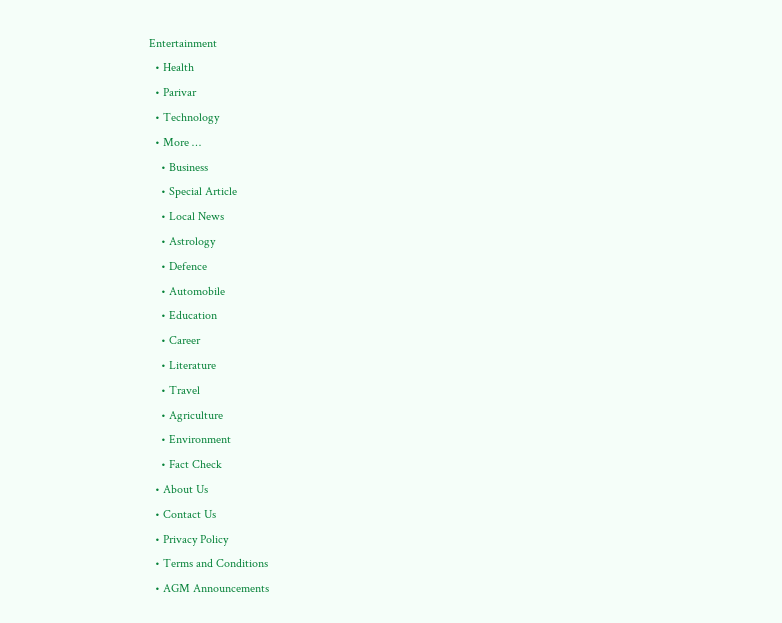Entertainment
  • Health
  • Parivar
  • Technology
  • More …
    • Business
    • Special Article
    • Local News
    • Astrology
    • Defence
    • Automobile
    • Education
    • Career
    • Literature
    • Travel
    • Agriculture
    • Environment
    • Fact Check
  • About Us
  • Contact Us
  • Privacy Policy
  • Terms and Conditions
  • AGM Announcements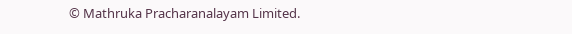© Mathruka Pracharanalayam Limited.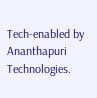Tech-enabled by Ananthapuri Technologies.